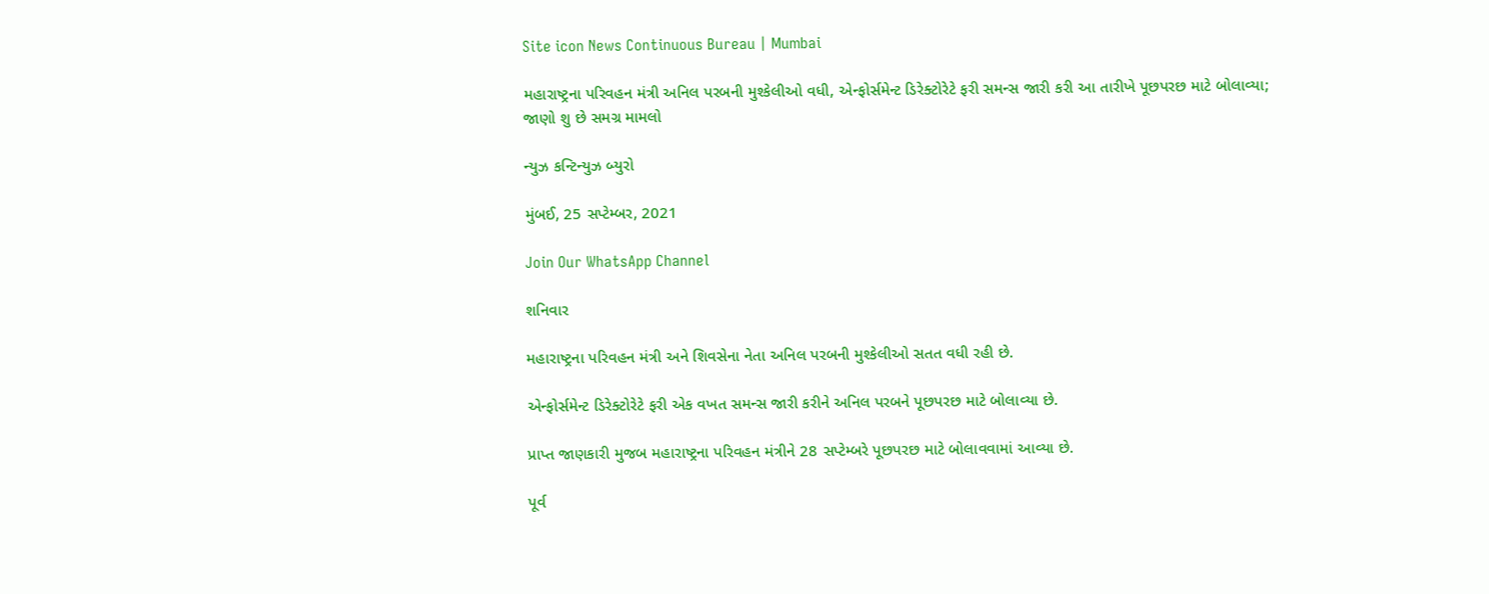Site icon News Continuous Bureau | Mumbai

મહારાષ્ટ્રના પરિવહન મંત્રી અનિલ પરબની મુશ્કેલીઓ વધી, એન્ફોર્સમેન્ટ ડિરેક્ટોરેટે ફરી સમન્સ જારી કરી આ તારીખે પૂછપરછ માટે બોલાવ્યા; જાણો શુ છે સમગ્ર મામલો

ન્યુઝ કન્ટિન્યુઝ બ્યુરો

મુંબઈ, 25 સપ્ટેમ્બર, 2021

Join Our WhatsApp Channel

શનિવાર

મહારાષ્ટ્રના પરિવહન મંત્રી અને શિવસેના નેતા અનિલ પરબની મુશ્કેલીઓ સતત વધી રહી છે.

એન્ફોર્સમેન્ટ ડિરેક્ટોરેટે ફરી એક વખત સમન્સ જારી કરીને અનિલ પરબને પૂછપરછ માટે બોલાવ્યા છે.

પ્રાપ્ત જાણકારી મુજબ મહારાષ્ટ્રના પરિવહન મંત્રીને 28 સપ્ટેમ્બરે પૂછપરછ માટે બોલાવવામાં આવ્યા છે.

પૂર્વ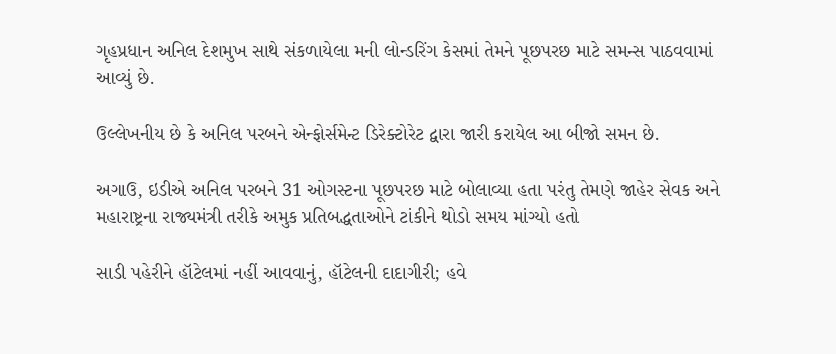ગૃહપ્રધાન અનિલ દેશમુખ સાથે સંકળાયેલા મની લોન્ડરિંગ કેસમાં તેમને પૂછપરછ માટે સમન્સ પાઠવવામાં આવ્યું છે.

ઉલ્લેખનીય છે કે અનિલ પરબને એન્ફોર્સમેન્ટ ડિરેક્ટોરેટ દ્વારા જારી કરાયેલ આ બીજો સમન છે.

અગાઉ, ઇડીએ અનિલ પરબને 31 ઓગસ્ટના પૂછપરછ માટે બોલાવ્યા હતા પરંતુ તેમણે જાહેર સેવક અને મહારાષ્ટ્રના રાજ્યમંત્રી તરીકે અમુક પ્રતિબદ્ધતાઓને ટાંકીને થોડો સમય માંગ્યો હતો

સાડી પહેરીને હૉટેલમાં નહીં આવવાનું, હૉટેલની દાદાગીરી; હવે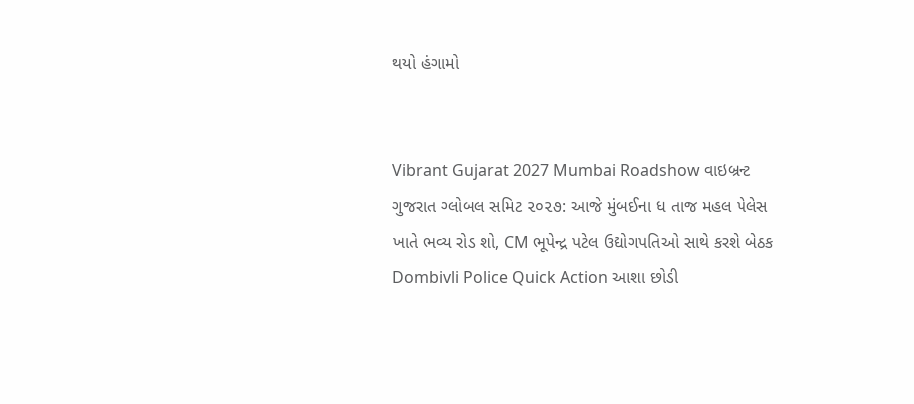થયો હંગામો


Vibrant Gujarat 2027 Mumbai Roadshow વાઇબ્રન્ટ ગુજરાત ગ્લોબલ સમિટ ૨૦૨૭: આજે મુંબઈના ધ તાજ મહલ પેલેસ ખાતે ભવ્ય રોડ શો, CM ભૂપેન્દ્ર પટેલ ઉદ્યોગપતિઓ સાથે કરશે બેઠક
Dombivli Police Quick Action આશા છોડી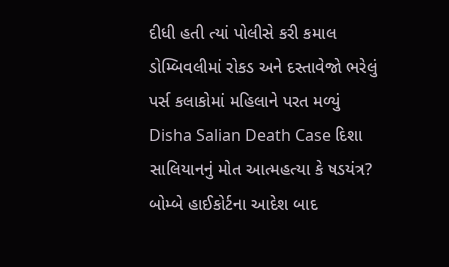દીધી હતી ત્યાં પોલીસે કરી કમાલ ડોમ્બિવલીમાં રોકડ અને દસ્તાવેજો ભરેલું પર્સ કલાકોમાં મહિલાને પરત મળ્યું
Disha Salian Death Case દિશા સાલિયાનનું મોત આત્મહત્યા કે ષડયંત્ર? બોમ્બે હાઈકોર્ટના આદેશ બાદ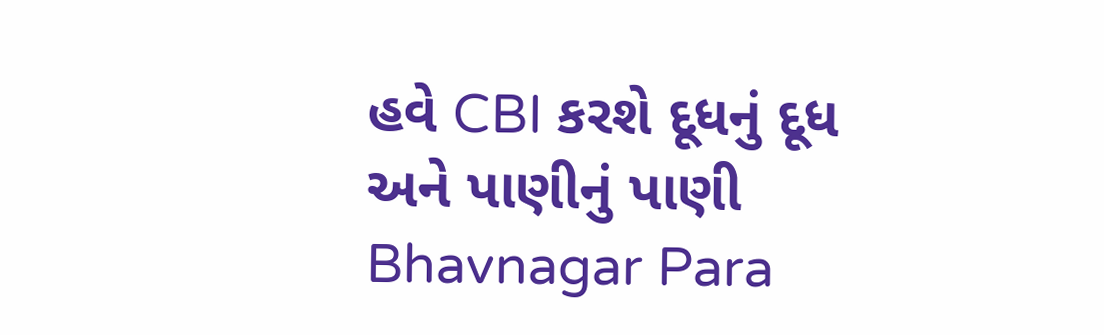હવે CBI કરશે દૂધનું દૂધ અને પાણીનું પાણી
Bhavnagar Para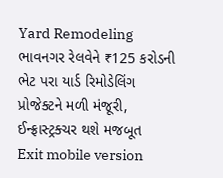Yard Remodeling ભાવનગર રેલવેને ₹125 કરોડની ભેટ પરા યાર્ડ રિમોડેલિંગ પ્રોજેક્ટને મળી મંજૂરી, ઈન્ફ્રાસ્ટ્રક્ચર થશે મજબૂત
Exit mobile version